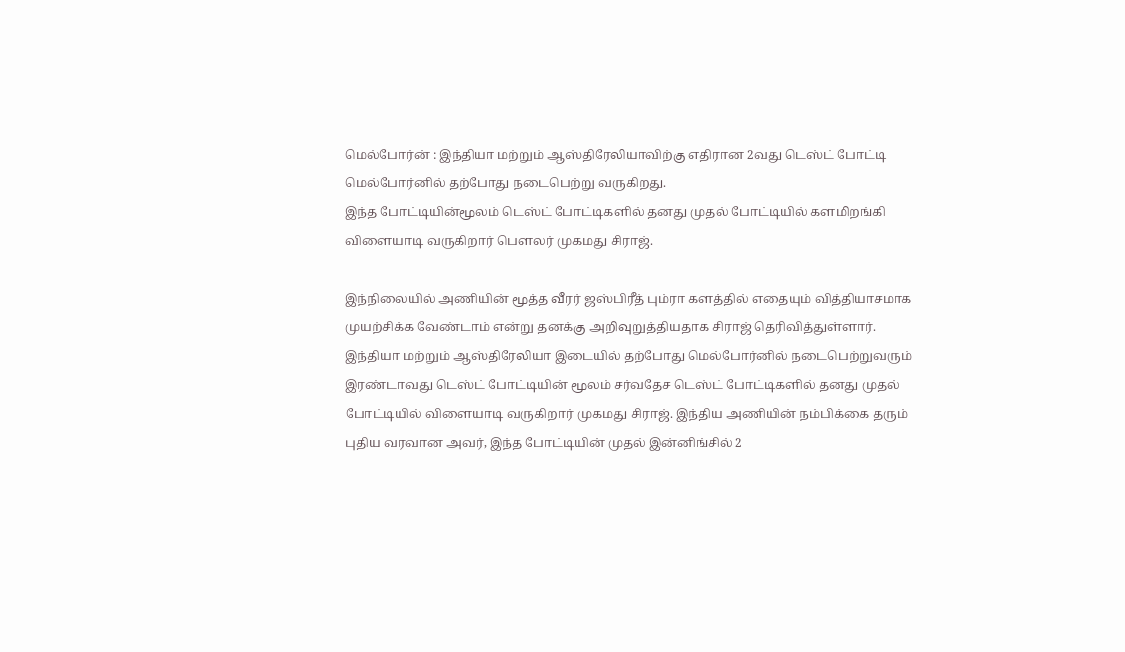மெல்போர்ன் : இந்தியா மற்றும் ஆஸ்திரேலியாவிற்கு எதிரான 2வது டெஸ்ட் போட்டி மெல்போர்னில் தற்போது நடைபெற்று வருகிறது.
இந்த போட்டியின்மூலம் டெஸ்ட் போட்டிகளில் தனது முதல் போட்டியில் களமிறங்கி விளையாடி வருகிறார் பௌலர் முகமது சிராஜ்.

இந்நிலையில் அணியின் மூத்த வீரர் ஜஸ்பிரீத் பும்ரா களத்தில் எதையும் வித்தியாசமாக முயற்சிக்க வேண்டாம் என்று தனக்கு அறிவுறுத்தியதாக சிராஜ் தெரிவித்துள்ளார்.
இந்தியா மற்றும் ஆஸ்திரேலியா இடையில் தற்போது மெல்போர்னில் நடைபெற்றுவரும் இரண்டாவது டெஸ்ட் போட்டியின் மூலம் சர்வதேச டெஸ்ட் போட்டிகளில் தனது முதல் போட்டியில் விளையாடி வருகிறார் முகமது சிராஜ். இந்திய அணியின் நம்பிக்கை தரும் புதிய வரவான அவர், இந்த போட்டியின் முதல் இன்னிங்சில் 2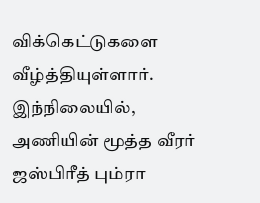விக்கெட்டுகளை வீழ்த்தியுள்ளார்.
இந்நிலையில், அணியின் மூத்த வீரர் ஜஸ்பிரீத் பும்ரா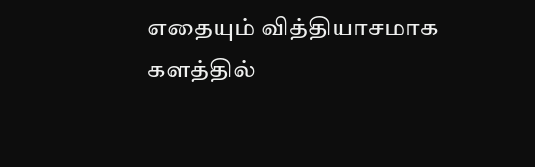எதையும் வித்தியாசமாக களத்தில்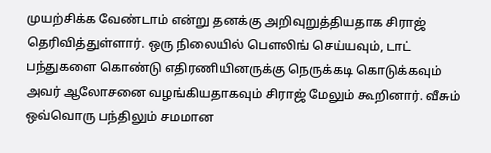முயற்சிக்க வேண்டாம் என்று தனக்கு அறிவுறுத்தியதாக சிராஜ் தெரிவித்துள்ளார். ஒரு நிலையில் பௌலிங் செய்யவும், டாட் பந்துகளை கொண்டு எதிரணியினருக்கு நெருக்கடி கொடுக்கவும் அவர் ஆலோசனை வழங்கியதாகவும் சிராஜ் மேலும் கூறினார். வீசும் ஒவ்வொரு பந்திலும் சமமான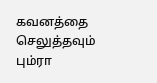கவனத்தை செலுத்தவும் பும்ரா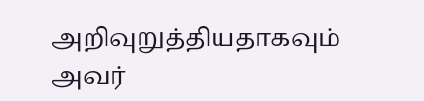அறிவுறுத்தியதாகவும் அவர்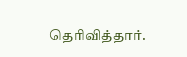தெரிவித்தார்.